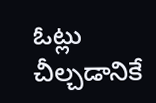ఓట్లు చీల్చడానికే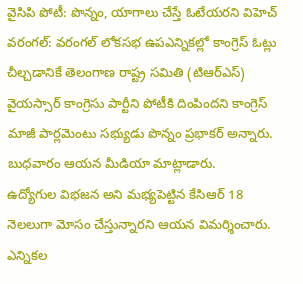వైసిపి పోటీ: పొన్నం, యాగాలు చేస్తే ఓటేయరని విహెచ్
వరంగల్: వరంగల్ లోకసభ ఉపఎన్నికల్లో కాంగ్రెస్ ఓట్లు చీల్చడానికే తెలంగాణ రాష్ట్ర సమితి (టిఆర్ఎస్) వైయస్సార్ కాంగ్రెసు పార్టీని పోటీకి దింపిందని కాంగ్రెస్ మాజీ పార్లమెంటు సభ్యుడు పొన్నం ప్రభాకర్ అన్నారు. బుధవారం ఆయన మీడియా మాట్లాడారు.
ఉద్యోగుల విభజన అని మభ్యపెట్టిన కేసిఆర్ 18 నెలలుగా మోసం చేస్తున్నారని ఆయన విమర్శించారు. ఎన్నికల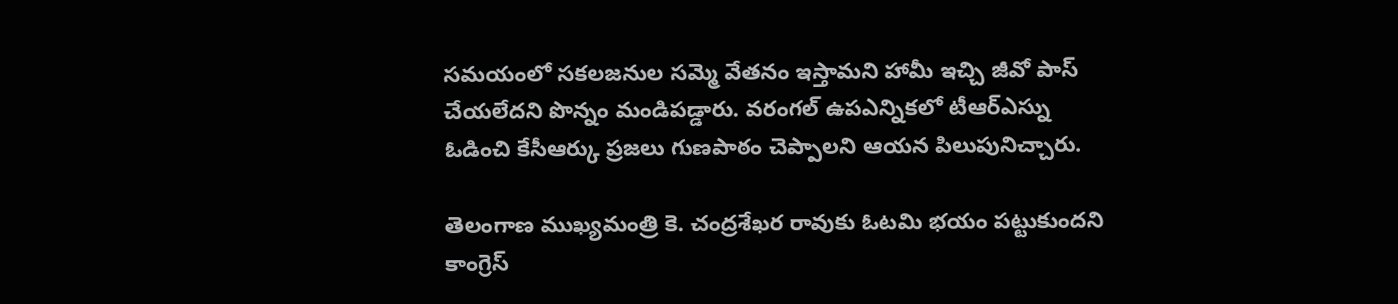సమయంలో సకలజనుల సమ్మె వేతనం ఇస్తామని హామీ ఇచ్చి జీవో పాస్ చేయలేదని పొన్నం మండిపడ్డారు. వరంగల్ ఉపఎన్నికలో టీఆర్ఎస్ను ఓడించి కేసీఆర్కు ప్రజలు గుణపాఠం చెప్పాలని ఆయన పిలుపునిచ్చారు.

తెలంగాణ ముఖ్యమంత్రి కె. చంద్రశేఖర రావుకు ఓటమి భయం పట్టుకుందని కాంగ్రెస్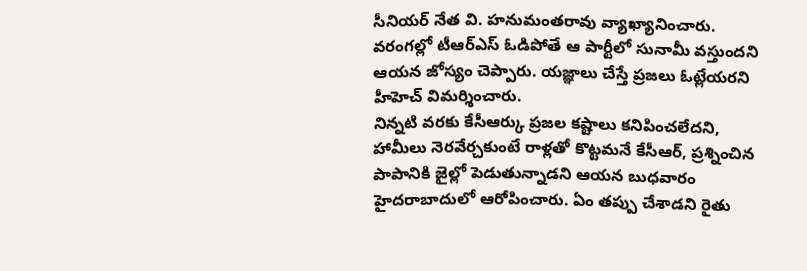సీనియర్ నేత వి. హనుమంతరావు వ్యాఖ్యానించారు. వరంగల్లో టీఆర్ఎస్ ఓడిపోతే ఆ పార్టీలో సునామీ వస్తుందని ఆయన జోస్యం చెప్పారు. యజ్ఞాలు చేస్తే ప్రజలు ఓట్లేయరని హీహెచ్ విమర్శించారు.
నిన్నటి వరకు కేసీఆర్కు ప్రజల కష్టాలు కనిపించలేదని, హామీలు నెరవేర్చకుంటే రాళ్లతో కొట్టమనే కేసీఆర్, ప్రశ్నించిన పాపానికి జైల్లో పెడుతున్నాడని ఆయన బుధవారం హైదరాబాదులో ఆరోపించారు. ఏం తప్పు చేశాడని రైతు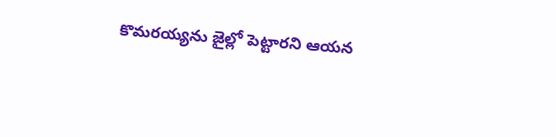కొమరయ్యను జైల్లో పెట్టారని ఆయన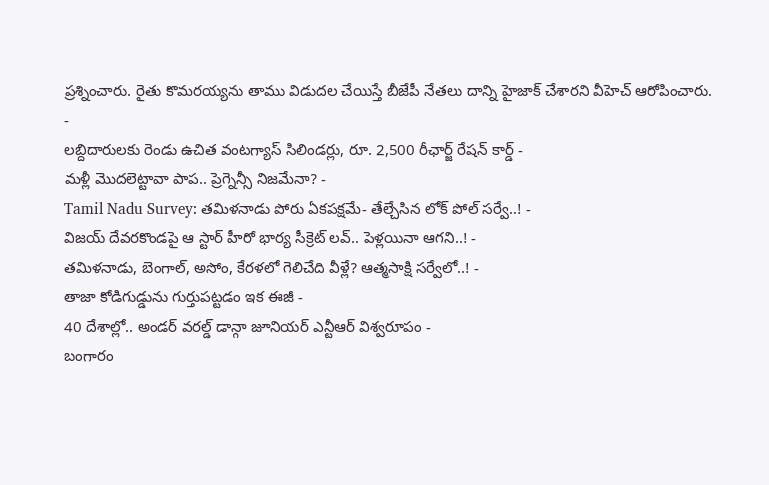ప్రశ్నించారు. రైతు కొమరయ్యను తాము విడుదల చేయిస్తే బీజేపీ నేతలు దాన్ని హైజాక్ చేశారని వీహెచ్ ఆరోపించారు.
-
లబ్దిదారులకు రెండు ఉచిత వంటగ్యాస్ సిలిండర్లు, రూ. 2,500 రీఛార్జ్ రేషన్ కార్డ్ -
మళ్లీ మొదలెట్టావా పాప.. ప్రెగ్నెన్సీ నిజమేనా? -
Tamil Nadu Survey: తమిళనాడు పోరు ఏకపక్షమే- తేల్చేసిన లోక్ పోల్ సర్వే..! -
విజయ్ దేవరకొండపై ఆ స్టార్ హీరో భార్య సీక్రెట్ లవ్.. పెళ్లయినా ఆగని..! -
తమిళనాడు, బెంగాల్, అసోం, కేరళలో గెలిచేది వీళ్లే? ఆత్మసాక్షి సర్వేలో..! -
తాజా కోడిగుడ్డును గుర్తుపట్టడం ఇక ఈజీ -
40 దేశాల్లో.. అండర్ వరల్డ్ డాన్గా జూనియర్ ఎన్టీఆర్ విశ్వరూపం -
బంగారం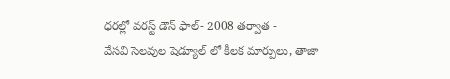ధరల్లో వరస్ట్ డౌన్ ఫాల్- 2008 తర్వాత -
వేసవి సెలవుల షెడ్యూల్ లో కీలక మార్పులు, తాజా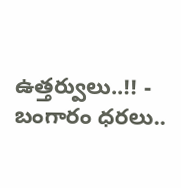ఉత్తర్వులు..!! -
బంగారం ధరలు..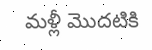మళ్లీ మొదటికి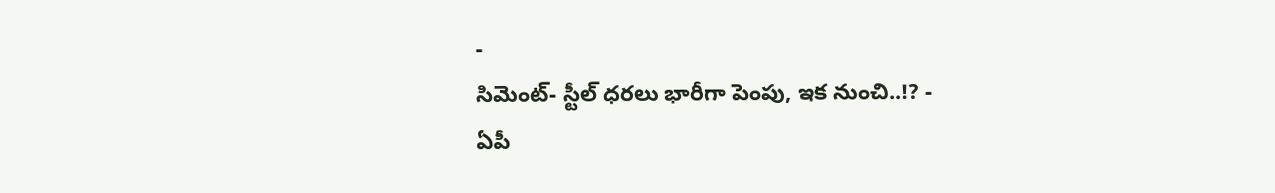-
సిమెంట్- స్టీల్ ధరలు భారీగా పెంపు, ఇక నుంచి..!? -
ఏపీ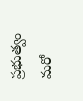ప్రభుత్వం మరో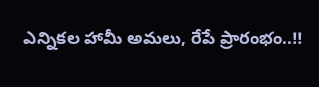ఎన్నికల హామీ అమలు, రేపే ప్రారంభం..!!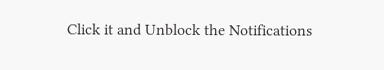Click it and Unblock the Notifications